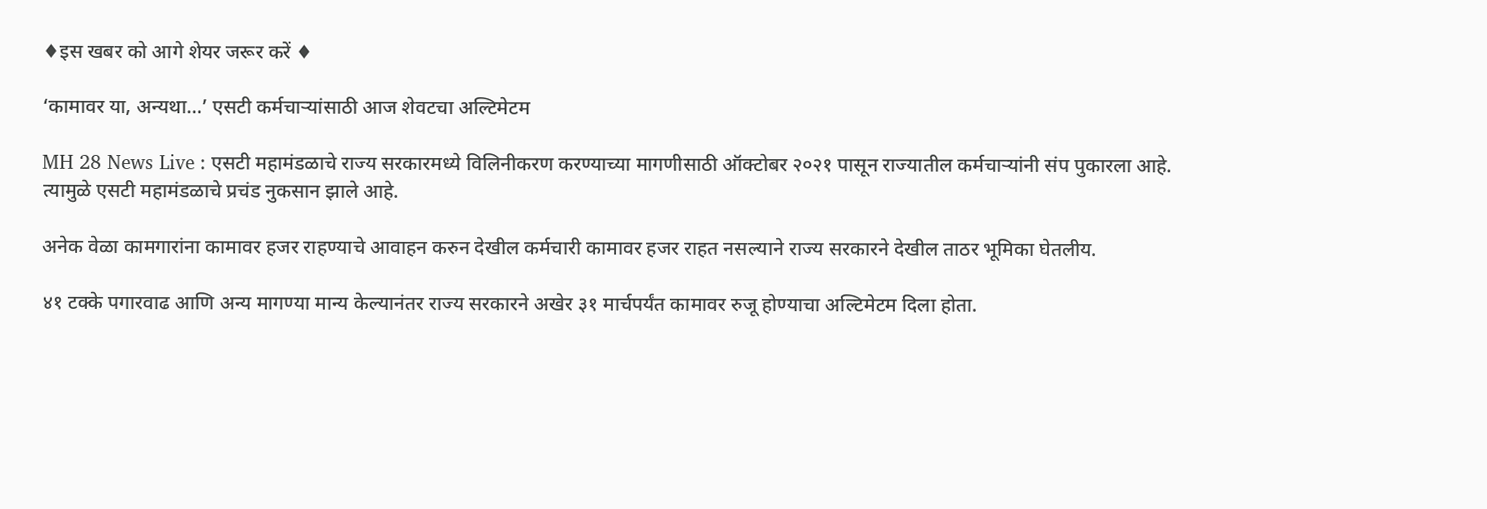♦इस खबर को आगे शेयर जरूर करें ♦

‘कामावर या, अन्यथा…’ एसटी कर्मचाऱ्यांसाठी आज शेवटचा अल्टिमेटम

MH 28 News Live : एसटी महामंडळाचे राज्य सरकारमध्ये विलिनीकरण करण्याच्या मागणीसाठी ऑक्टोबर २०२१ पासून राज्यातील कर्मचाऱ्यांनी संप पुकारला आहे. त्यामुळे एसटी महामंडळाचे प्रचंड नुकसान झाले आहे.

अनेक वेळा कामगारांना कामावर हजर राहण्याचे आवाहन करुन देखील कर्मचारी कामावर हजर राहत नसल्याने राज्य सरकारने देखील ताठर भूमिका घेतलीय.

४१ टक्के पगारवाढ आणि अन्य मागण्या मान्य केल्यानंतर राज्य सरकारने अखेर ३१ मार्चपर्यंत कामावर रुजू होण्याचा अल्टिमेटम दिला होता.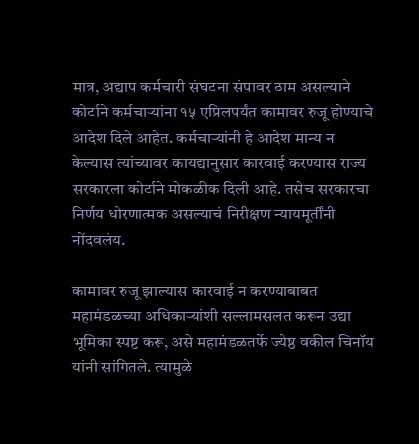मात्र, अद्याप कर्मचारी संघटना संपावर ठाम असल्याने कोर्टाने कर्मचाऱ्यांना १५ एप्रिलपर्यंत कामावर रुजू होण्याचे आदेश दिले आहेत. कर्मचाऱ्यांनी हे आदेश मान्य न केल्यास त्यांच्यावर कायद्यानुसार कारवाई करण्यास राज्य सरकारला कोर्टाने मोकळीक दिली आहे. तसेच सरकारचा निर्णय धोरणात्मक असल्याचं निरीक्षण न्यायमूर्तींनी नोंदवलंय.

कामावर रुजू झाल्यास कारवाई न करण्याबाबत महामंडळच्या अधिकाऱ्यांशी सल्लामसलत करून उद्या भूमिका स्पष्ट करू, असे महामंडळतर्फे ज्येष्ठ वकील चिनॉय यांनी सांगितले. त्यामुळे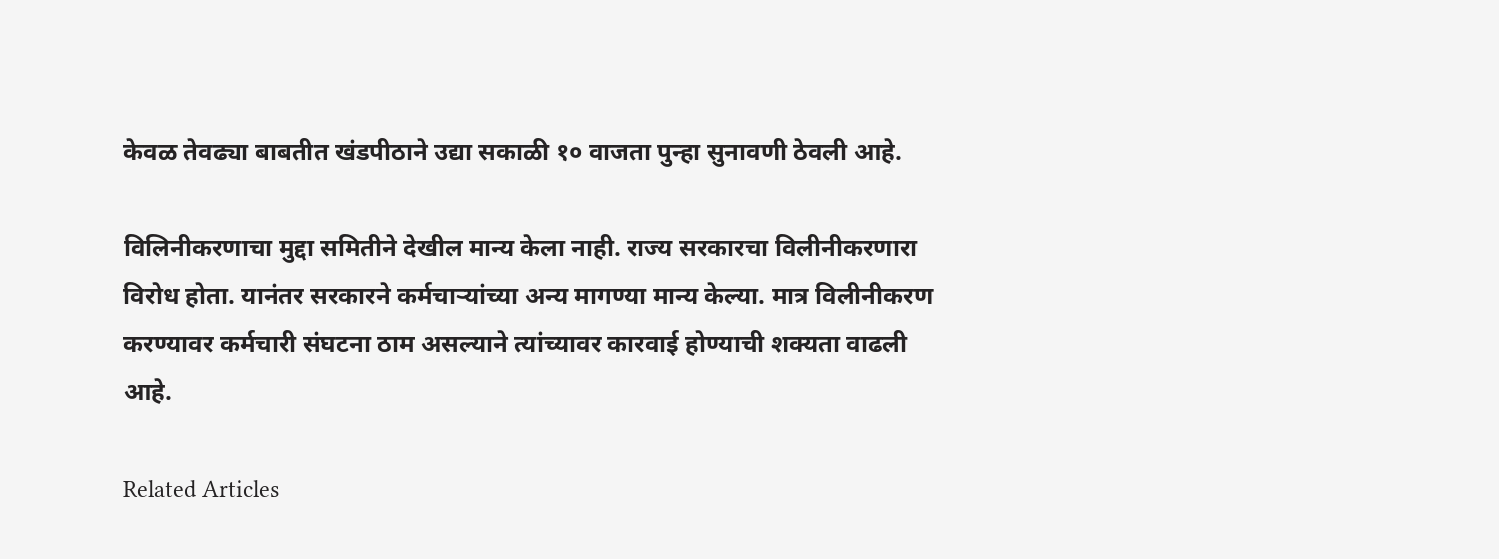केवळ तेवढ्या बाबतीत खंडपीठाने उद्या सकाळी १० वाजता पुन्हा सुनावणी ठेवली आहे.

विलिनीकरणाचा मुद्दा समितीने देखील मान्य केला नाही. राज्य सरकारचा विलीनीकरणारा विरोध होता. यानंतर सरकारने कर्मचाऱ्यांच्या अन्य मागण्या मान्य केल्या. मात्र विलीनीकरण करण्यावर कर्मचारी संघटना ठाम असल्याने त्यांच्यावर कारवाई होण्याची शक्यता वाढली आहे.

Related Articles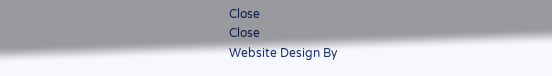Close
Close
Website Design By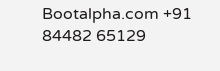Bootalpha.com +91 84482 65129